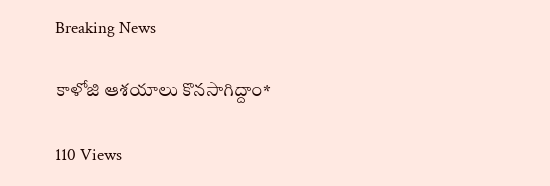Breaking News

కాళోజి ఆశయాలు కొనసాగిద్దాం*

110 Views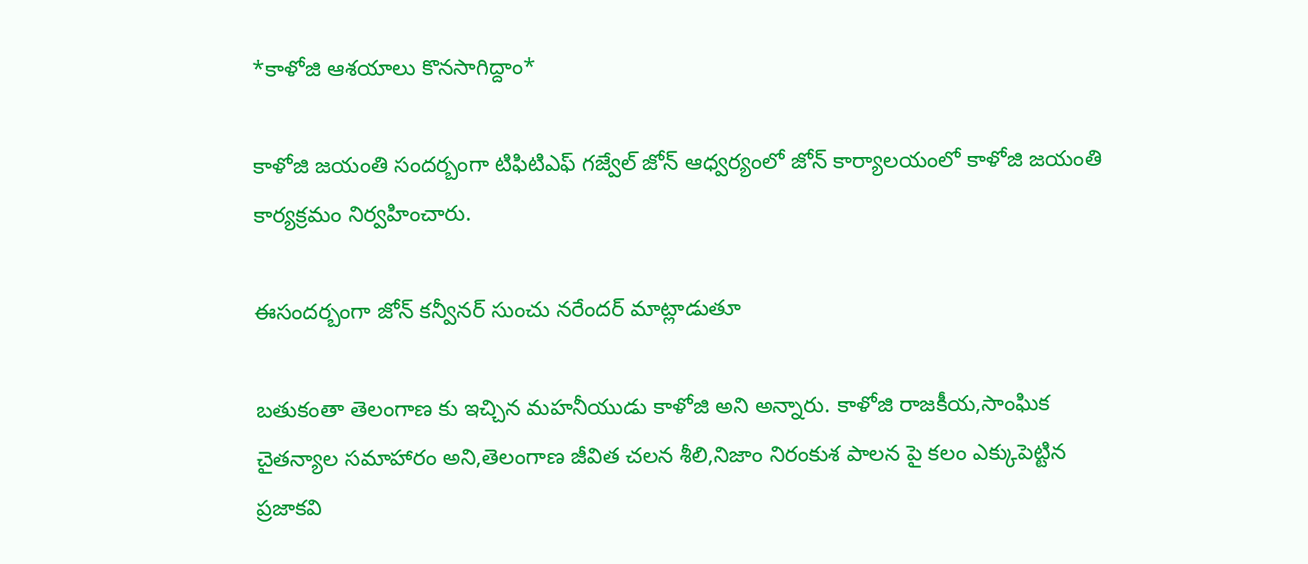*కాళోజి ఆశయాలు కొనసాగిద్దాం*

కాళోజి జయంతి సందర్బంగా టిఫిటిఎఫ్ గజ్వేల్ జోన్ ఆధ్వర్యంలో జోన్ కార్యాలయంలో కాళోజి జయంతి కార్యక్రమం నిర్వహించారు.

ఈసందర్బంగా జోన్ కన్వీనర్ సుంచు నరేందర్ మాట్లాడుతూ

బతుకంతా తెలంగాణ కు ఇచ్చిన మహనీయుడు కాళోజి అని అన్నారు. కాళోజి రాజకీయ,సాంఘిక చైతన్యాల సమాహారం అని,తెలంగాణ జీవిత చలన శీలి,నిజాం నిరంకుశ పాలన పై కలం ఎక్కుపెట్టిన ప్రజాకవి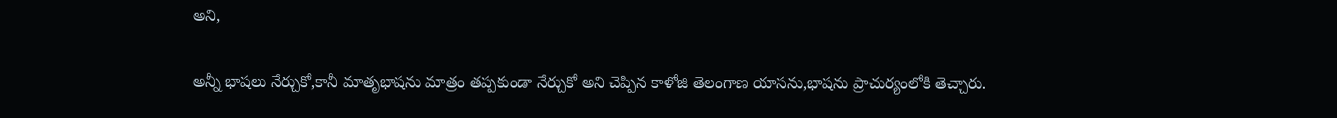అని,

అన్నీ భాషలు నేర్చుకో,కానీ మాతృభాషను మాత్రం తప్పకుండా నేర్చుకో అని చెప్పిన కాళోజి తెలంగాణ యాసను,భాషను ప్రాచుర్యంలోకి తెచ్చారు.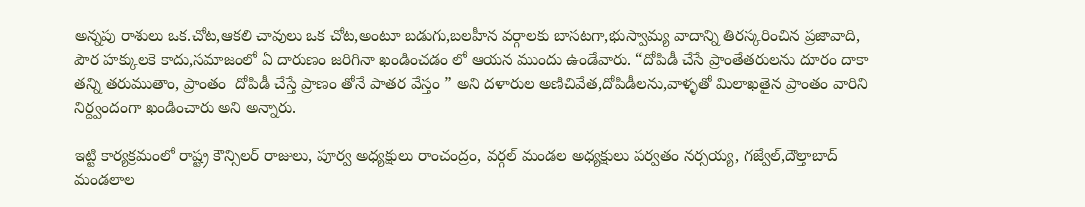అన్నపు రాశులు ఒక.చోట,ఆకలి చావులు ఒక చోట,అంటూ బడుగు,బలహీన వర్గాలకు బాసటగా,భుస్వామ్య వాదాన్ని తిరస్కరించిన ప్రజావాది, పౌర హక్కులకె కాదు,సమాజంలో ఏ దారుణం జరిగినా ఖండించడం లో ఆయన ముందు ఉండేవారు. “దోపిడీ చేసే ప్రాంతేతరులను దూరం దాకా తన్ని తరుముతాం, ప్రాంతం  దోపిడీ చేస్తే ప్రాణం తోనే పాతర వేస్తం ” అని దళారుల అణిచివేత,దోపిడీలను,వాళ్ళతో మిలాఖతైన ప్రాంతం వారిని నిర్ద్వందంగా ఖండించారు అని అన్నారు.

ఇట్టి కార్యక్రమంలో రాష్ట్ర కౌన్సిలర్ రాజులు, పూర్వ అధ్యక్షులు రాంచంద్రం, వర్గల్ మండల అధ్యక్షులు పర్వతం నర్సయ్య, గజ్వేల్,దౌల్తాబాద్ మండలాల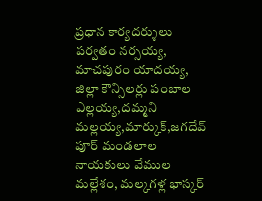ప్రధాన కార్యదర్శులు పర్వతం నర్సయ్య, మాచపురం యాదయ్య, జిల్లా కౌన్సిలర్లు పంబాల ఎల్లయ్య,దమ్మని మల్లయ్య,మార్కుక్,జగదేవ్ పూర్ మండలాల నాయకులు వేముల మల్లేశం, మల్కగళ్ల భాస్కర్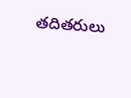తదితరులు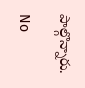పాల్గొన్నారు.

No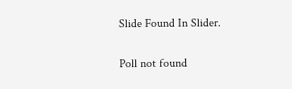Slide Found In Slider.

Poll not found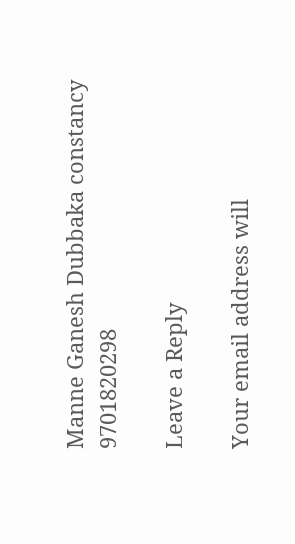Manne Ganesh Dubbaka constancy 9701820298

Leave a Reply

Your email address will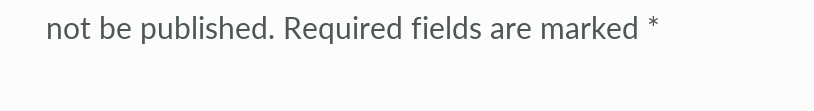not be published. Required fields are marked *